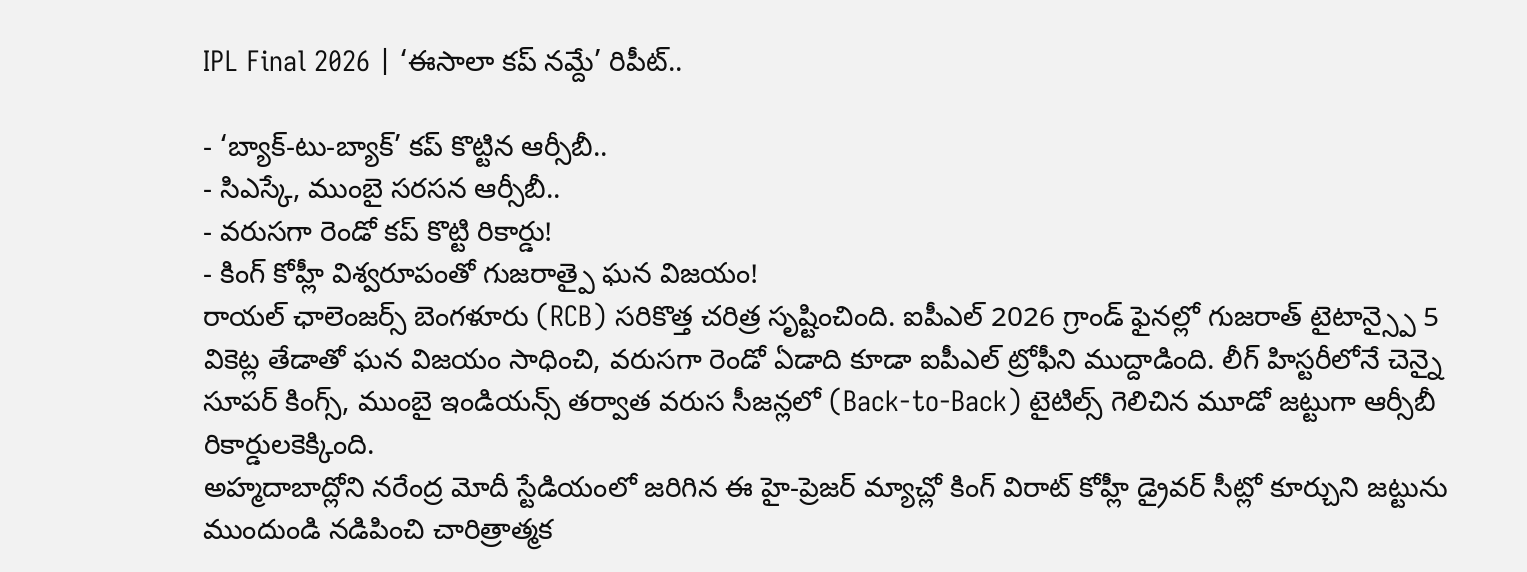IPL Final 2026 | ‘ఈసాలా కప్ నమ్దే’ రిపీట్..

- ‘బ్యాక్-టు-బ్యాక్’ కప్ కొట్టిన ఆర్సీబీ..
- సిఎస్కే, ముంబై సరసన ఆర్సీబీ..
- వరుసగా రెండో కప్ కొట్టి రికార్డు!
- కింగ్ కోహ్లీ విశ్వరూపంతో గుజరాత్పై ఘన విజయం!
రాయల్ ఛాలెంజర్స్ బెంగళూరు (RCB) సరికొత్త చరిత్ర సృష్టించింది. ఐపీఎల్ 2026 గ్రాండ్ ఫైనల్లో గుజరాత్ టైటాన్స్పై 5 వికెట్ల తేడాతో ఘన విజయం సాధించి, వరుసగా రెండో ఏడాది కూడా ఐపీఎల్ ట్రోఫీని ముద్దాడింది. లీగ్ హిస్టరీలోనే చెన్నై సూపర్ కింగ్స్, ముంబై ఇండియన్స్ తర్వాత వరుస సీజన్లలో (Back-to-Back) టైటిల్స్ గెలిచిన మూడో జట్టుగా ఆర్సీబీ రికార్డులకెక్కింది.
అహ్మదాబాద్లోని నరేంద్ర మోదీ స్టేడియంలో జరిగిన ఈ హై-ప్రెజర్ మ్యాచ్లో కింగ్ విరాట్ కోహ్లీ డ్రైవర్ సీట్లో కూర్చుని జట్టును ముందుండి నడిపించి చారిత్రాత్మక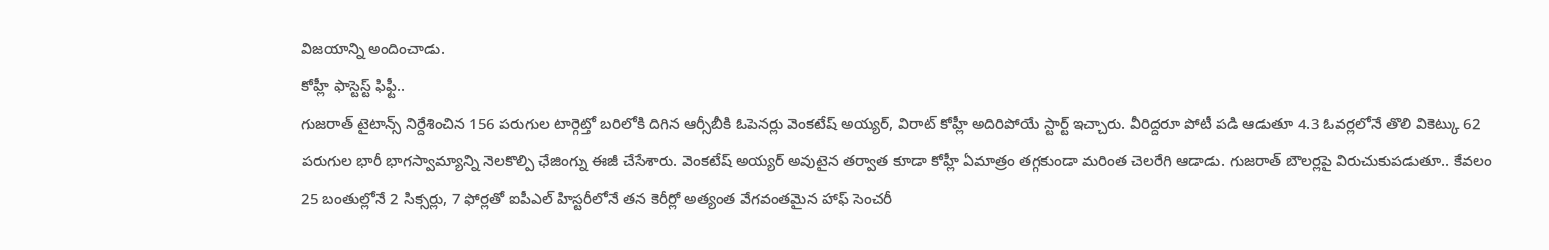విజయాన్ని అందించాడు.
కోహ్లీ ఫాస్టెస్ట్ ఫిఫ్టీ..
గుజరాత్ టైటాన్స్ నిర్దేశించిన 156 పరుగుల టార్గెట్తో బరిలోకి దిగిన ఆర్సీబీకి ఓపెనర్లు వెంకటేష్ అయ్యర్, విరాట్ కోహ్లీ అదిరిపోయే స్టార్ట్ ఇచ్చారు. వీరిద్దరూ పోటీ పడి ఆడుతూ 4.3 ఓవర్లలోనే తొలి వికెట్కు 62 పరుగుల భారీ భాగస్వామ్యాన్ని నెలకొల్పి ఛేజింగ్ను ఈజీ చేసేశారు. వెంకటేష్ అయ్యర్ అవుటైన తర్వాత కూడా కోహ్లీ ఏమాత్రం తగ్గకుండా మరింత చెలరేగి ఆడాడు. గుజరాత్ బౌలర్లపై విరుచుకుపడుతూ.. కేవలం 25 బంతుల్లోనే 2 సిక్సర్లు, 7 ఫోర్లతో ఐపీఎల్ హిస్టరీలోనే తన కెరీర్లో అత్యంత వేగవంతమైన హాఫ్ సెంచరీ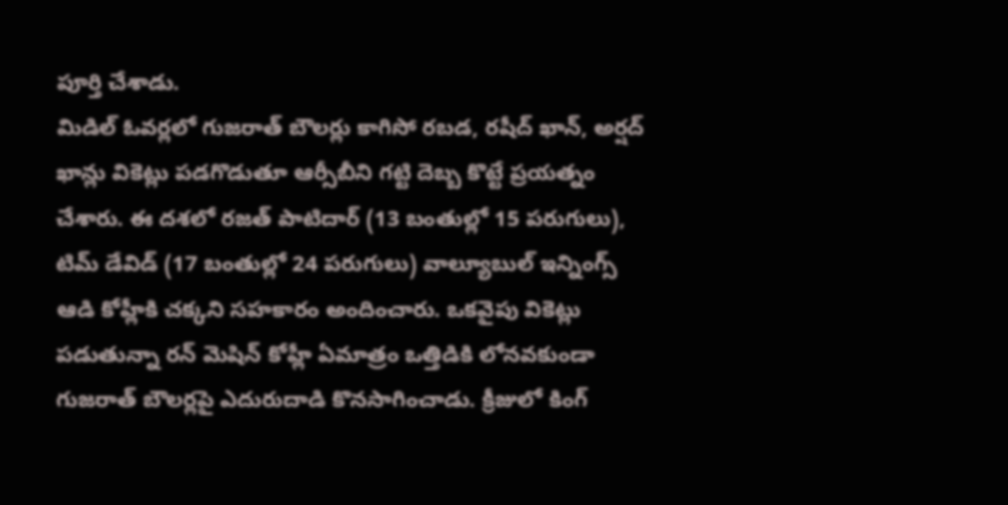పూర్తి చేశాడు.
మిడిల్ ఓవర్లలో గుజరాత్ బౌలర్లు కాగిసో రబడ, రషీద్ ఖాన్, అర్షద్ ఖాన్లు వికెట్లు పడగొడుతూ ఆర్సీబీని గట్టి దెబ్బ కొట్టే ప్రయత్నం చేశారు. ఈ దశలో రజత్ పాటిదార్ (13 బంతుల్లో 15 పరుగులు), టిమ్ డేవిడ్ (17 బంతుల్లో 24 పరుగులు) వాల్యూబుల్ ఇన్నింగ్స్ ఆడి కోహ్లీకి చక్కని సహకారం అందించారు. ఒకవైపు వికెట్లు పడుతున్నా రన్ మెషిన్ కోహ్లీ ఏమాత్రం ఒత్తిడికి లోనవకుండా గుజరాత్ బౌలర్లపై ఎదురుదాడి కొనసాగించాడు. క్రీజులో కింగ్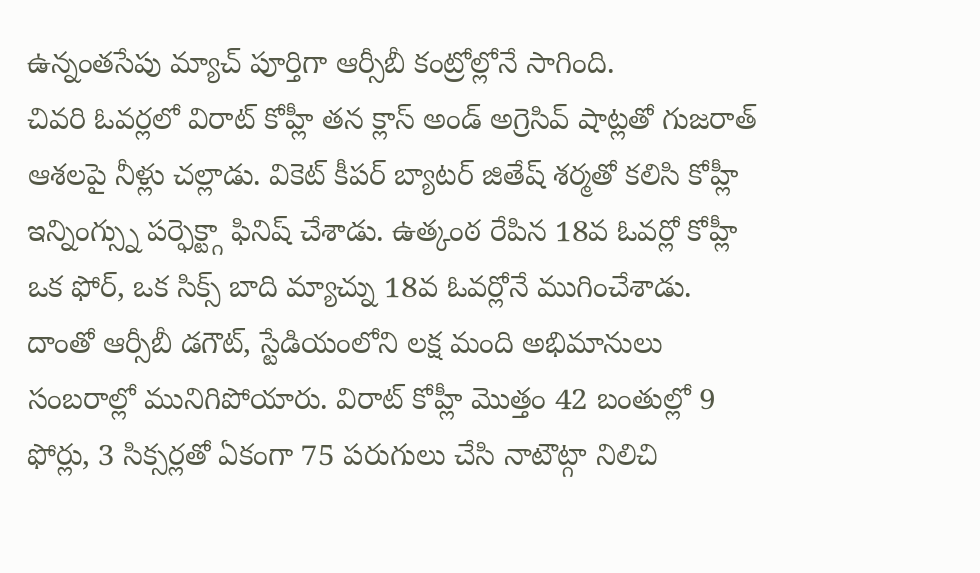ఉన్నంతసేపు మ్యాచ్ పూర్తిగా ఆర్సీబీ కంట్రోల్లోనే సాగింది.
చివరి ఓవర్లలో విరాట్ కోహ్లీ తన క్లాస్ అండ్ అగ్రెసివ్ షాట్లతో గుజరాత్ ఆశలపై నీళ్లు చల్లాడు. వికెట్ కీపర్ బ్యాటర్ జితేష్ శర్మతో కలిసి కోహ్లీ ఇన్నింగ్స్ను పర్ఫెక్ట్గా ఫినిష్ చేశాడు. ఉత్కంఠ రేపిన 18వ ఓవర్లో కోహ్లీ ఒక ఫోర్, ఒక సిక్స్ బాది మ్యాచ్ను 18వ ఓవర్లోనే ముగించేశాడు. దాంతో ఆర్సీబీ డగౌట్, స్టేడియంలోని లక్ష మంది అభిమానులు సంబరాల్లో మునిగిపోయారు. విరాట్ కోహ్లీ మొత్తం 42 బంతుల్లో 9 ఫోర్లు, 3 సిక్సర్లతో ఏకంగా 75 పరుగులు చేసి నాటౌట్గా నిలిచి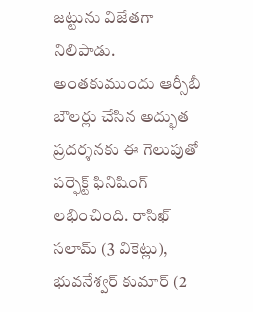జట్టును విజేతగా నిలిపాడు.
అంతకుముందు ఆర్సీబీ బౌలర్లు చేసిన అద్భుత ప్రదర్శనకు ఈ గెలుపుతో పర్ఫెక్ట్ ఫినిషింగ్ లభించింది. రాసిఖ్ సలామ్ (3 వికెట్లు), భువనేశ్వర్ కుమార్ (2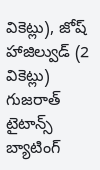వికెట్లు), జోష్ హాజిల్వుడ్ (2 వికెట్లు) గుజరాత్ టైటాన్స్ బ్యాటింగ్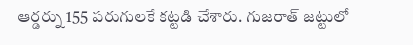ఆర్డర్ను 155 పరుగులకే కట్టడి చేశారు. గుజరాత్ జట్టులో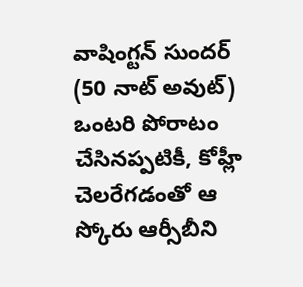వాషింగ్టన్ సుందర్ (50 నాట్ అవుట్) ఒంటరి పోరాటం చేసినప్పటికీ, కోహ్లీ చెలరేగడంతో ఆ స్కోరు ఆర్సీబీని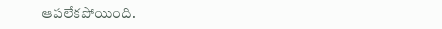ఆపలేకపోయింది.